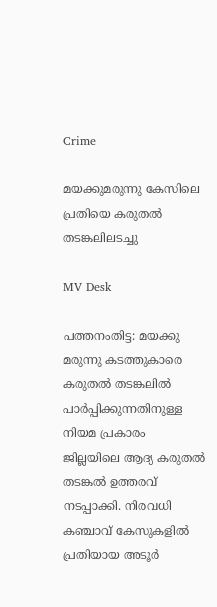Crime

മയക്കുമരുന്നു കേസിലെ പ്രതിയെ കരുതൽ തടങ്കലിലടച്ചു

MV Desk

പത്തനംതിട്ട: മയക്കു മരുന്നു കടത്തുകാരെ കരുതൽ തടങ്കലിൽ പാർപ്പിക്കുന്നതിനുള്ള നിയമ പ്രകാരം  ജില്ലയിലെ ആദ്യ കരുതൽ തടങ്കൽ ഉത്തരവ്  നടപ്പാക്കി. നിരവധി  കഞ്ചാവ് കേസുകളിൽ പ്രതിയായ അടൂർ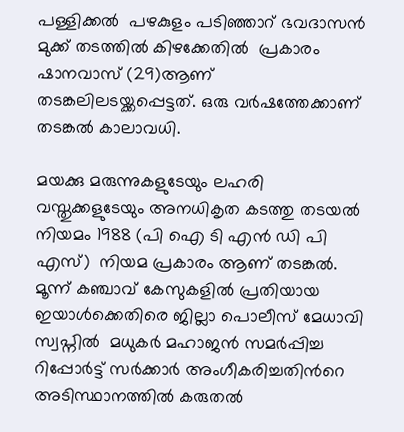പള്ളിക്കൽ  പഴകുളം പടിഞ്ഞാറ് ഭവദാസൻ മുക്ക് തടത്തിൽ കിഴക്കേതിൽ  പ്രകാരം ഷാനവാസ് (29)ആണ് തടങ്കലിലടയ്ക്കപ്പെട്ടത്. ഒരു വർഷത്തേക്കാണ് തടങ്കൽ കാലാവധി.

മയക്കു മരുന്നുകളുടേയും ലഹരി വസ്തുക്കളുടേയും അനധികൃത കടത്തു തടയൽ  നിയമം 1988 (പി ഐ ടി എൻ ഡി പി എസ്)  നിയമ പ്രകാരം ആണ് തടങ്കൽ.  മൂന്ന് കഞ്ചാവ് കേസുകളിൽ പ്രതിയായ ഇയാൾക്കെതിരെ ജില്ലാ പൊലീസ് മേധാവി സ്വപ്നിൽ  മധുകർ മഹാജൻ സമർപ്പിച്ച റിപ്പോർട്ട് സർക്കാർ അംഗീകരിച്ചതിന്‍റെ അടിസ്ഥാനത്തിൽ കരുതൽ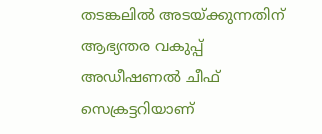തടങ്കലിൽ അടയ്ക്കുന്നതിന് ആഭ്യന്തര വകുപ്പ് അഡീഷണൽ ചീഫ് സെക്രട്ടറിയാണ്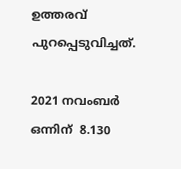ഉത്തരവ് പുറപ്പെടുവിച്ചത്.

2021 നവംബർ ഒന്നിന്  8.130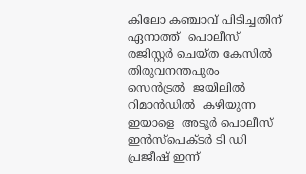കിലോ കഞ്ചാവ് പിടിച്ചതിന് ഏനാത്ത്  പൊലീസ് രജിസ്റ്റർ ചെയ്ത കേസിൽ തിരുവനന്തപുരം  സെൻട്രൽ  ജയിലിൽ റിമാൻഡിൽ  കഴിയുന്ന ഇയാളെ  അടൂർ പൊലീസ് ഇൻസ്‌പെക്ടർ ടി ഡി പ്രജീഷ് ഇന്ന്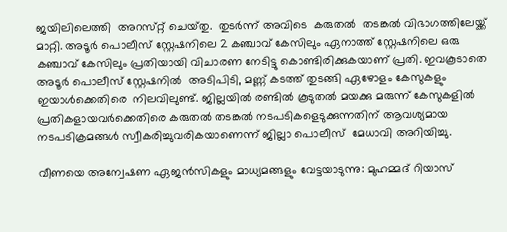ജയിലിലെത്തി  അറസ്‌റ്റ്‌ ചെയ്‌തു.  തുടർന്ന് അവിടെ  കരുതൽ  തടങ്കൽ വിഭാഗത്തിലേയ്ക്ക് മാറ്റി. അടൂർ പൊലീസ് സ്റ്റേഷനിലെ 2 കഞ്ചാവ് കേസിലും ഏനാത്ത് സ്റ്റേഷനിലെ ഒരു കഞ്ചാവ് കേസിലും പ്രതിയായി വിചാരണ നേടിട്ടു കൊണ്ടിരിക്കുകയാണ് പ്രതി. ഇവകൂടാതെ അടൂർ പൊലീസ് സ്റ്റേഷനിൽ  അടിപിടി, മണ്ണ് കടത്ത് തുടങ്ങി ഏഴോളം കേസുകളും ഇയാൾക്കെതിരെ  നിലവിലുണ്ട്. ജില്ലയിൽ രണ്ടിൽ കൂടുതൽ മയക്കു മരുന്ന് കേസുകളിൽ  പ്രതികളായവർക്കെതിരെ കരുതൽ തടങ്കൽ നടപടികളെടുക്കുന്നതിന് ആവശ്യമായ നടപടിക്രമങ്ങൾ സ്വീകരിച്ചുവരികയാണെന്ന് ജില്ലാ പൊലീസ്  മേധാവി അറിയിച്ചു.

വീണയെ അന്വേഷണ ഏജൻസികളും മാധ്യമങ്ങളും വേട്ടയാടുന്നു: മുഹമ്മദ് റിയാസ്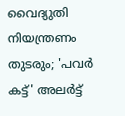വൈദ്യുതി നിയന്ത്രണം തുടരും; 'പവര്‍ കട്ട്' അലര്‍ട്ട്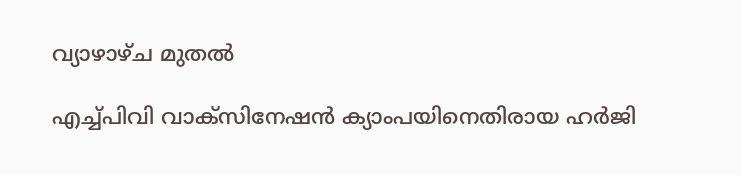വ്യാഴാഴ്ച മുതൽ‌

എച്ച്പിവി വാക്സിനേഷൻ ക്യാംപയിനെതിരായ ഹർജി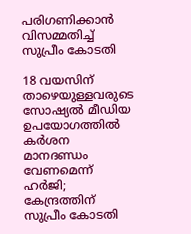പരിഗണിക്കാൻ വിസമ്മതിച്ച് സുപ്രീം കോടതി

18 വയസിന് താഴെയുള്ളവരുടെ സോഷ്യൽ മീഡിയ ഉപയോഗത്തിൽ കർശന മാനദണ്ഡം വേണമെന്ന് ഹർജി; കേന്ദ്രത്തിന് സുപ്രീം കോടതി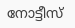നോട്ടീസ്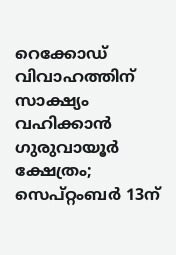റെക്കോഡ് വിവാഹത്തിന് സാക്ഷ്യം വഹിക്കാൻ ഗുരുവായൂർ ക്ഷേത്രം; സെപ്റ്റംബർ 13ന്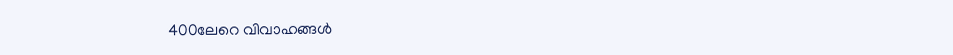400ലേറെ വിവാഹങ്ങൾ